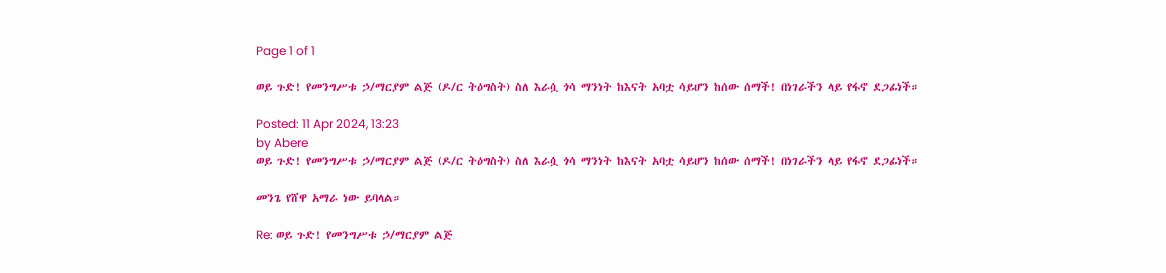Page 1 of 1

ወይ ጉድ! የመንግሥቱ ኃ/ማርያም ልጅ (ዶ/ር ትዕግስት) ስለ እራሷ ጎሳ ማንነት ከእናት አባቷ ሳይሆን ከሰው ሰማች! በነገራችን ላይ የፋኖ ደጋፊነች።

Posted: 11 Apr 2024, 13:23
by Abere
ወይ ጉድ! የመንግሥቱ ኃ/ማርያም ልጅ (ዶ/ር ትዕግስት) ስለ እራሷ ጎሳ ማንነት ከእናት አባቷ ሳይሆን ከሰው ሰማች! በነገራችን ላይ የፋኖ ደጋፊነች።

መንጌ የሸዋ አማራ ነው ይባላል።

Re: ወይ ጉድ! የመንግሥቱ ኃ/ማርያም ልጅ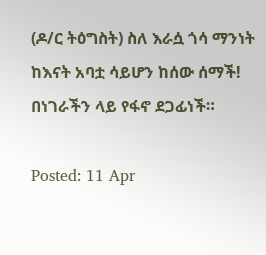(ዶ/ር ትዕግስት) ስለ እራሷ ጎሳ ማንነት ከእናት አባቷ ሳይሆን ከሰው ሰማች! በነገራችን ላይ የፋኖ ደጋፊነች።

Posted: 11 Apr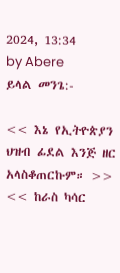2024, 13:34
by Abere
ይላል መንጌ:-

<< እኔ የኢትዮጵያን ህዝብ ፊደል እንጅ ዘር አላስቆጠርኩም። >>
<< ከራስ ካሳር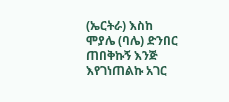(ኤርትራ) እስከ ሞያሌ (ባሌ) ድንበር ጠበቅኩኝ እንጅ እየገነጠልኩ አገር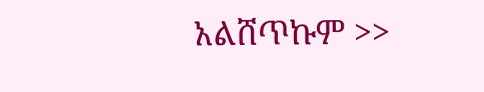አልሸጥኩም >>